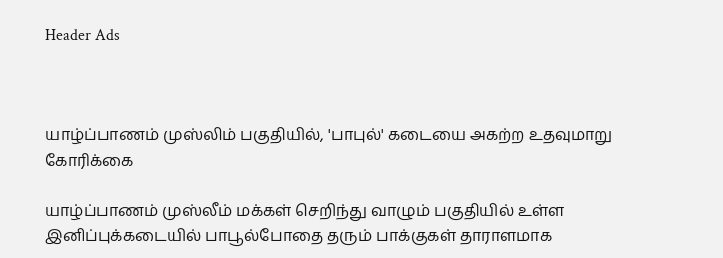Header Ads



யாழ்ப்பாணம் முஸ்லிம் பகுதியில், 'பாபுல்' கடையை அகற்ற உதவுமாறு கோரிக்கை

யாழ்ப்பாணம் முஸ்லீம் மக்கள் செறிந்து வாழும் பகுதியில் உள்ள இனிப்புக்கடையில் பாபூல்போதை தரும் பாக்குகள் தாராளமாக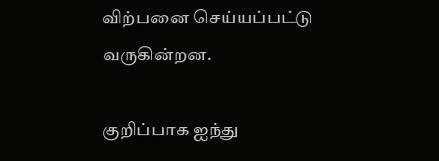விற்பனை செய்யப்பட்டு வருகின்றன.

குறிப்பாக ஐந்து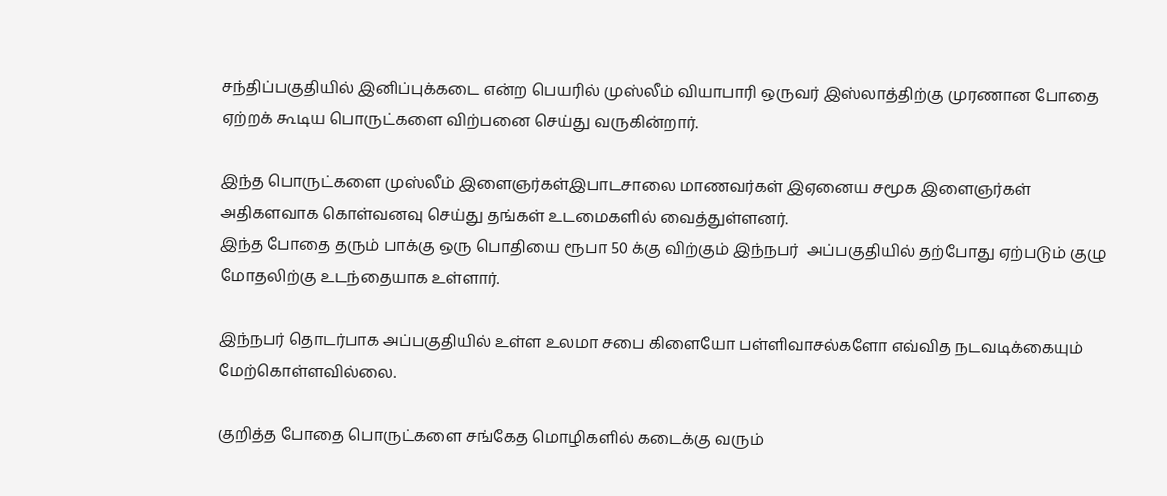சந்திப்பகுதியில் இனிப்புக்கடை என்ற பெயரில் முஸ்லீம் வியாபாரி ஒருவர் இஸ்லாத்திற்கு முரணான போதை ஏற்றக் கூடிய பொருட்களை விற்பனை செய்து வருகின்றார்.

இந்த பொருட்களை முஸ்லீம் இளைஞர்கள்இபாடசாலை மாணவர்கள் இஏனைய சமூக இளைஞர்கள் அதிகளவாக கொள்வனவு செய்து தங்கள் உடமைகளில் வைத்துள்ளனர்.
இந்த போதை தரும் பாக்கு ஒரு பொதியை ரூபா 50 க்கு விற்கும் இந்நபர்  அப்பகுதியில் தற்போது ஏற்படும் குழு மோதலிற்கு உடந்தையாக உள்ளார்.

இந்நபர் தொடர்பாக அப்பகுதியில் உள்ள உலமா சபை கிளையோ பள்ளிவாசல்களோ எவ்வித நடவடிக்கையும் மேற்கொள்ளவில்லை.

குறித்த போதை பொருட்களை சங்கேத மொழிகளில் கடைக்கு வரும்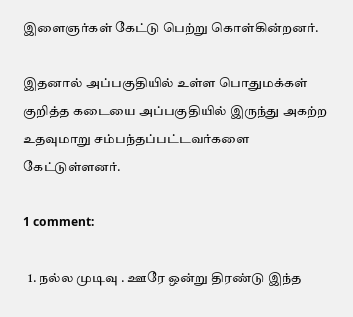இளைஞர்கள் கேட்டு பெற்று கொள்கின்றனர்.

இதனால் அப்பகுதியில் உள்ள பொதுமக்கள் குறித்த கடையை அப்பகுதியில் இருந்து அகற்ற உதவுமாறு சம்பந்தப்பட்டவர்களை கேட்டுள்ளனர்.

1 comment:

  1. நல்ல முடிவு . ஊரே ஒன்று திரண்டு இந்த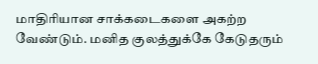மாதிரியான சாக்கடைகளை அகற்ற வேண்டும். மனித குலத்துக்கே கேடுதரும்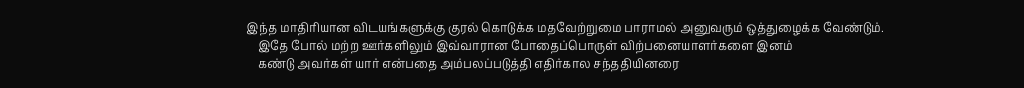இந்த மாதிரியான விடயங்களுக்கு குரல் கொடுக்க மதவேற்றுமை பாராமல் அனுவரும் ஒத்துழைக்க வேண்டும்.
    இதே போல் மற்ற ஊர்களிலும் இவ்வாரான போதைப்பொருள் விற்பனையாளர்களை இனம்
    கண்டு அவர்கள் யார் என்பதை அம்பலப்படுத்தி எதிர்கால சந்ததியினரை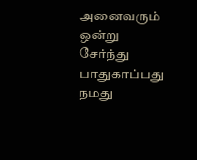அனைவரும் ஒன்று சேர்ந்து பாதுகாப்பது நமது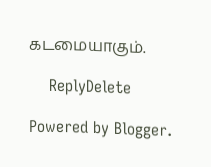கடமையாகும்.

    ReplyDelete

Powered by Blogger.